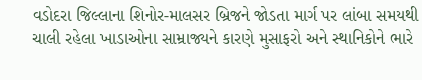વડોદરા જિલ્લાના શિનોર-માલસર બ્રિજને જોડતા માર્ગ પર લાંબા સમયથી ચાલી રહેલા ખાડાઓના સામ્રાજ્યને કારણે મુસાફરો અને સ્થાનિકોને ભારે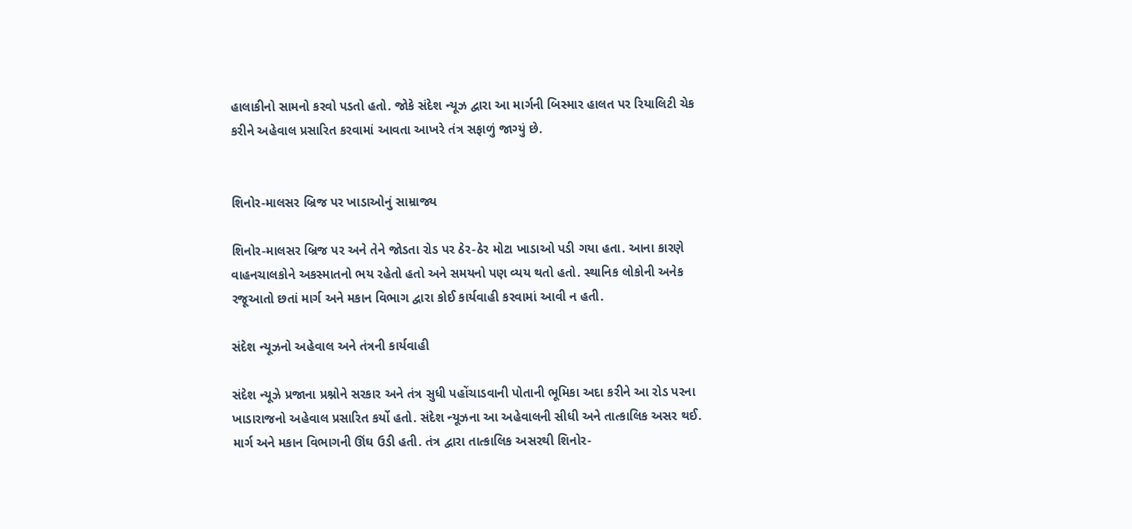હાલાકીનો સામનો કરવો પડતો હતો. જોકે સંદેશ ન્યૂઝ દ્વારા આ માર્ગની બિસ્માર હાલત પર રિયાલિટી ચેક કરીને અહેવાલ પ્રસારિત કરવામાં આવતા આખરે તંત્ર સફાળું જાગ્યું છે.


શિનોર-માલસર બ્રિજ પર ખાડાઓનું સામ્રાજ્ય

શિનોર-માલસર બ્રિજ પર અને તેને જોડતા રોડ પર ઠેર-ઠેર મોટા ખાડાઓ પડી ગયા હતા. આના કારણે વાહનચાલકોને અકસ્માતનો ભય રહેતો હતો અને સમયનો પણ વ્યય થતો હતો. સ્થાનિક લોકોની અનેક રજૂઆતો છતાં માર્ગ અને મકાન વિભાગ દ્વારા કોઈ કાર્યવાહી કરવામાં આવી ન હતી.

સંદેશ ન્યૂઝનો અહેવાલ અને તંત્રની કાર્યવાહી

સંદેશ ન્યૂઝે પ્રજાના પ્રશ્નોને સરકાર અને તંત્ર સુધી પહોંચાડવાની પોતાની ભૂમિકા અદા કરીને આ રોડ પરના ખાડારાજનો અહેવાલ પ્રસારિત કર્યો હતો. સંદેશ ન્યૂઝના આ અહેવાલની સીધી અને તાત્કાલિક અસર થઈ. માર્ગ અને મકાન વિભાગની ઊંઘ ઉડી હતી. તંત્ર દ્વારા તાત્કાલિક અસરથી શિનોર-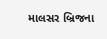માલસર બ્રિજના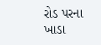રોડ પરના ખાડા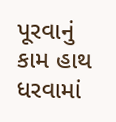પૂરવાનું કામ હાથ ધરવામાં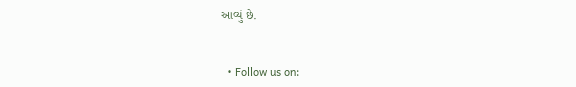આવ્યું છે.


  • Follow us on: